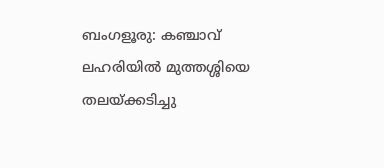ബംഗളൂരു: കഞ്ചാവ് ലഹരിയിൽ മുത്തശ്ശിയെ തലയ്ക്കടിച്ചു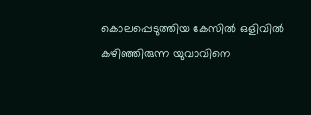കൊലപ്പെടുത്തിയ കേസിൽ ഒളിവിൽ കഴിഞ്ഞിരുന്ന യുവാവിനെ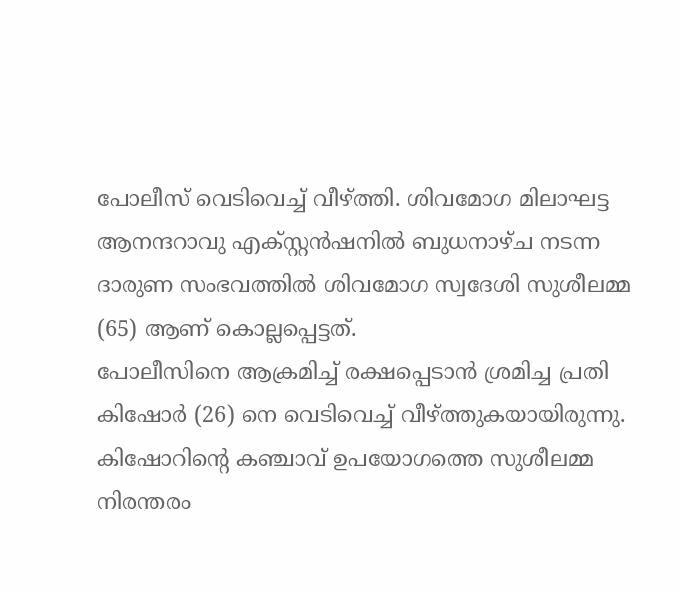പോലീസ് വെടിവെച്ച് വീഴ്ത്തി. ശിവമോഗ മിലാഘട്ട ആനന്ദറാവു എക്സ്റ്റൻഷനിൽ ബുധനാഴ്ച നടന്ന ദാരുണ സംഭവത്തിൽ ശിവമോഗ സ്വദേശി സുശീലമ്മ (65) ആണ് കൊല്ലപ്പെട്ടത്.
പോലീസിനെ ആക്രമിച്ച് രക്ഷപ്പെടാൻ ശ്രമിച്ച പ്രതി കിഷോർ (26) നെ വെടിവെച്ച് വീഴ്ത്തുകയായിരുന്നു. കിഷോറിന്റെ കഞ്ചാവ് ഉപയോഗത്തെ സുശീലമ്മ നിരന്തരം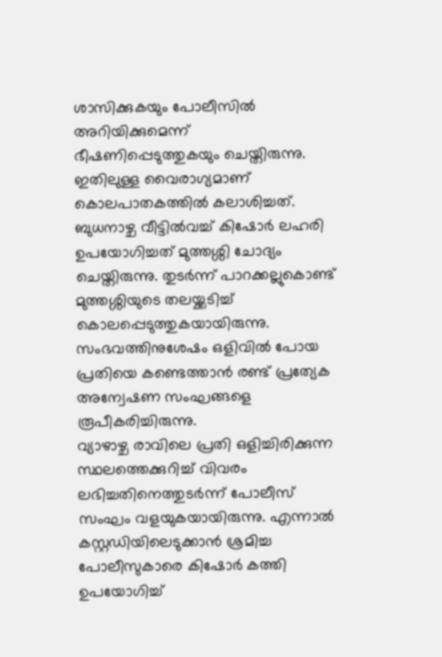ശാസിക്കുകയും പോലീസിൽ അറിയിക്കുമെന്ന് ഭീഷണിപ്പെടുത്തുകയും ചെയ്തിരുന്നു. ഇതിലുള്ള വൈരാഗ്യമാണ് കൊലപാതകത്തിൽ കലാശിച്ചത്.
ബുധനാഴ്ച വീട്ടിൽവച്ച് കിഷോർ ലഹരി ഉപയോഗിച്ചത് മുത്തശ്ശി ചോദ്യം ചെയ്തിരുന്നു. തുടർന്ന് പാറക്കല്ലുകൊണ്ട് മുത്തശ്ശിയുടെ തലയ്ക്കടിച്ച് കൊലപ്പെടുത്തുകയായിരുന്നു. സംഭവത്തിനുശേഷം ഒളിവിൽ പോയ പ്രതിയെ കണ്ടെത്താൻ രണ്ട് പ്രത്യേക അന്വേഷണ സംഘങ്ങളെ രൂപീകരിച്ചിരുന്നു.
വ്യാഴാഴ്ച രാവിലെ പ്രതി ഒളിച്ചിരിക്കുന്ന സ്ഥലത്തെക്കുറിച്ച് വിവരം ലഭിച്ചതിനെത്തുടർന്ന് പോലീസ് സംഘം വളയുകയായിരുന്നു. എന്നാൽ കസ്റ്റഡിയിലെടുക്കാൻ ശ്രമിച്ച പോലീസുകാരെ കിഷോർ കത്തി ഉപയോഗിച്ച്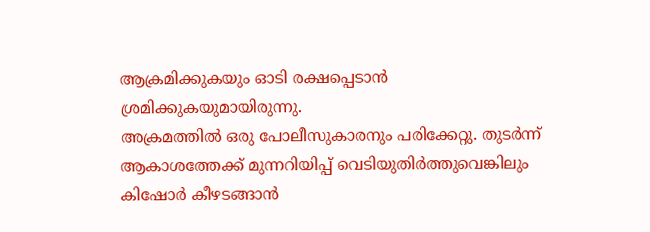ആക്രമിക്കുകയും ഓടി രക്ഷപ്പെടാൻ ശ്രമിക്കുകയുമായിരുന്നു.
അക്രമത്തിൽ ഒരു പോലീസുകാരനും പരിക്കേറ്റു. തുടർന്ന് ആകാശത്തേക്ക് മുന്നറിയിപ്പ് വെടിയുതിർത്തുവെങ്കിലും കിഷോർ കീഴടങ്ങാൻ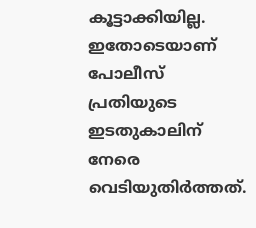കൂട്ടാക്കിയില്ല. ഇതോടെയാണ് പോലീസ് പ്രതിയുടെ ഇടതുകാലിന് നേരെ വെടിയുതിർത്തത്.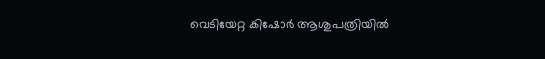വെടിയേറ്റ കിഷോർ ആശുപത്രിയിൽ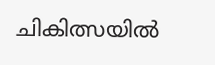ചികിത്സയിൽ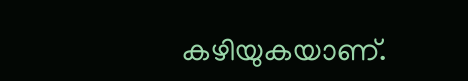കഴിയുകയാണ്.